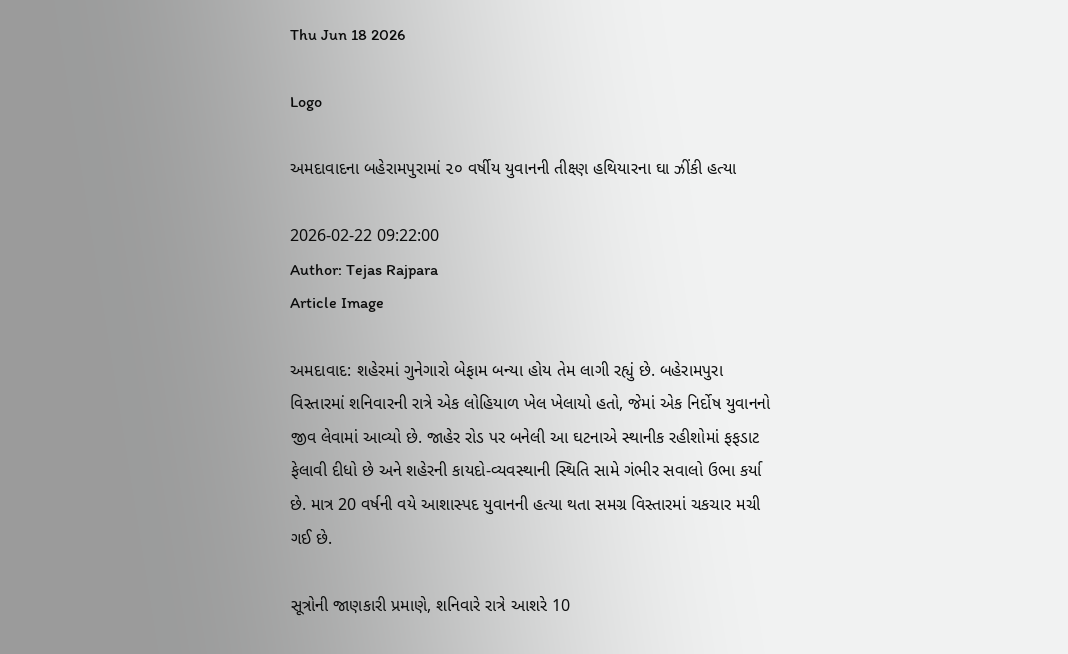Thu Jun 18 2026

Logo

અમદાવાદના બહેરામપુરામાં ૨૦ વર્ષીય યુવાનની તીક્ષ્ણ હથિયારના ઘા ઝીંકી હત્યા

2026-02-22 09:22:00
Author: Tejas Rajpara
Article Image

અમદાવાદ: શહેરમાં ગુનેગારો બેફામ બન્યા હોય તેમ લાગી રહ્યું છે. બહેરામપુરા વિસ્તારમાં શનિવારની રાત્રે એક લોહિયાળ ખેલ ખેલાયો હતો, જેમાં એક નિર્દોષ યુવાનનો જીવ લેવામાં આવ્યો છે. જાહેર રોડ પર બનેલી આ ઘટનાએ સ્થાનીક રહીશોમાં ફફડાટ ફેલાવી દીધો છે અને શહેરની કાયદો-વ્યવસ્થાની સ્થિતિ સામે ગંભીર સવાલો ઉભા કર્યા છે. માત્ર 20 વર્ષની વયે આશાસ્પદ યુવાનની હત્યા થતા સમગ્ર વિસ્તારમાં ચકચાર મચી ગઈ છે.

સૂત્રોની જાણકારી પ્રમાણે, શનિવારે રાત્રે આશરે 10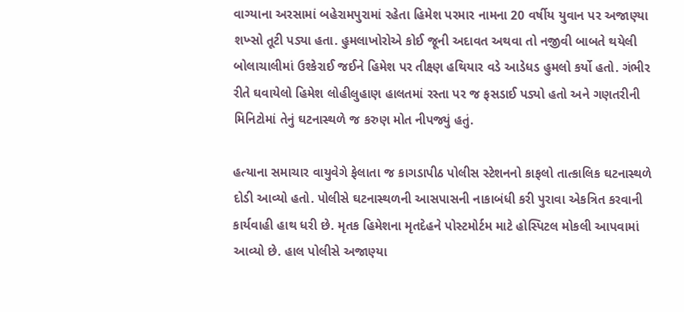વાગ્યાના અરસામાં બહેરામપુરામાં રહેતા હિમેશ પરમાર નામના 20 વર્ષીય યુવાન પર અજાણ્યા શખ્સો તૂટી પડ્યા હતા. હુમલાખોરોએ કોઈ જૂની અદાવત અથવા તો નજીવી બાબતે થયેલી બોલાચાલીમાં ઉશ્કેરાઈ જઈને હિમેશ પર તીક્ષ્ણ હથિયાર વડે આડેધડ હુમલો કર્યો હતો. ગંભીર રીતે ઘવાયેલો હિમેશ લોહીલુહાણ હાલતમાં રસ્તા પર જ ફસડાઈ પડ્યો હતો અને ગણતરીની મિનિટોમાં તેનું ઘટનાસ્થળે જ કરુણ મોત નીપજ્યું હતું.

હત્યાના સમાચાર વાયુવેગે ફેલાતા જ કાગડાપીઠ પોલીસ સ્ટેશનનો કાફલો તાત્કાલિક ઘટનાસ્થળે દોડી આવ્યો હતો. પોલીસે ઘટનાસ્થળની આસપાસની નાકાબંધી કરી પુરાવા એકત્રિત કરવાની કાર્યવાહી હાથ ધરી છે. મૃતક હિમેશના મૃતદેહને પોસ્ટમોર્ટમ માટે હોસ્પિટલ મોકલી આપવામાં આવ્યો છે. હાલ પોલીસે અજાણ્યા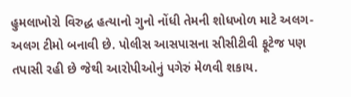હુમલાખોરો વિરુદ્ધ હત્યાનો ગુનો નોંધી તેમની શોધખોળ માટે અલગ-અલગ ટીમો બનાવી છે. પોલીસ આસપાસના સીસીટીવી ફૂટેજ પણ તપાસી રહી છે જેથી આરોપીઓનું પગેરું મેળવી શકાય.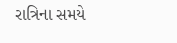રાત્રિના સમયે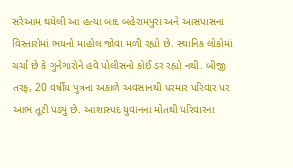સરેઆમ થયેલી આ હત્યા બાદ બહેરામપુરા અને આસપાસના વિસ્તારોમાં ભયનો માહોલ જોવા મળી રહ્યો છે. સ્થાનિક લોકોમાં ચર્ચા છે કે ગુનેગારોને હવે પોલીસનો કોઈ ડર રહ્યો નથી. બીજી તરફ, 20 વર્ષીય પુત્રના અકાળે અવસાનથી પરમાર પરિવાર પર આભ તૂટી પડ્યું છે. આશાસ્પદ યુવાનના મોતથી પરિવારના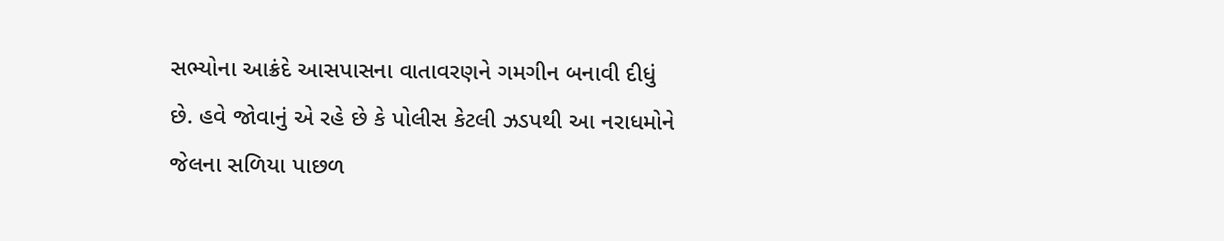સભ્યોના આક્રંદે આસપાસના વાતાવરણને ગમગીન બનાવી દીધું છે. હવે જોવાનું એ રહે છે કે પોલીસ કેટલી ઝડપથી આ નરાધમોને જેલના સળિયા પાછળ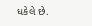ધકેલે છે.